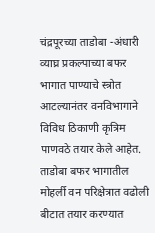चंद्रपूरच्या ताडोबा -अंधारी व्याघ्र प्रकल्पाच्या बफर भागात पाण्याचे स्त्रोत आटल्यानंतर वनविभागाने विविध ठिकाणी कृत्रिम पाणवठे तयार केले आहेत. ताडोबा बफर भागातील मोहर्ली वन परिक्षेत्रात वढोली बीटात तयार करण्यात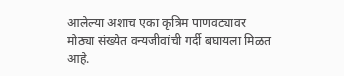आलेल्या अशाच एका कृत्रिम पाणवट्यावर मोठ्या संख्येत वन्यजीवांची गर्दी बघायला मिळत आहे.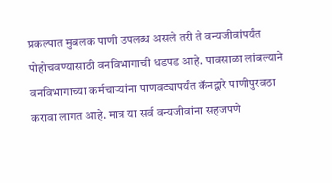प्रकल्पात मुबलक पाणी उपलब्ध असले तरी ते वन्यजीवांपर्यंत पोहोचवण्यासाठी वनविभागाची धडपड आहे. पावसाळा लांबल्याने वनविभागाच्या कर्मचाऱ्यांना पाणवट्यापर्यंत कॅनद्वारे पाणीपुरवठा करावा लागत आहे. मात्र या सर्व वन्यजीवांना सहजपणे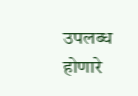उपलब्ध होणारे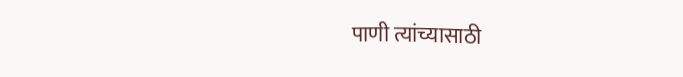पाणी त्यांच्यासाठी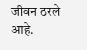जीवन ठरले आहे.